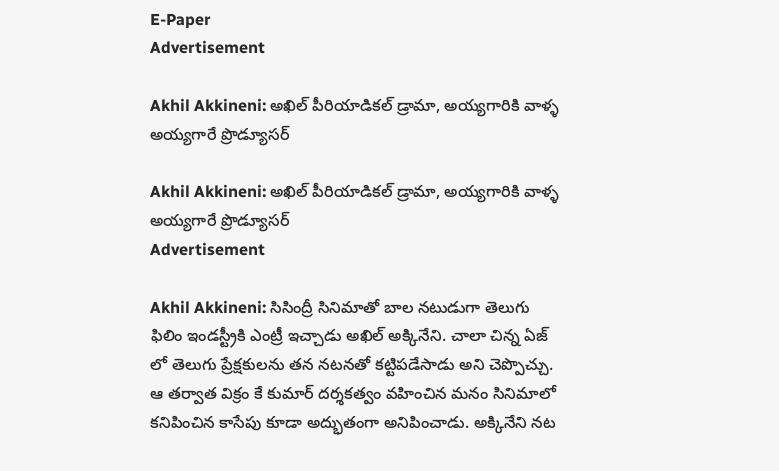E-Paper
Advertisement

Akhil Akkineni: అఖిల్ పీరియాడికల్ డ్రామా, అయ్యగారికి వాళ్ళ అయ్యగారే ప్రొడ్యూసర్

Akhil Akkineni: అఖిల్ పీరియాడికల్ డ్రామా, అయ్యగారికి వాళ్ళ అయ్యగారే ప్రొడ్యూసర్
Advertisement

Akhil Akkineni: సిసింద్రీ సినిమాతో బాల నటుడుగా తెలుగు ఫిలిం ఇండస్ట్రీకి ఎంట్రీ ఇచ్చాడు అఖిల్ అక్కినేని. చాలా చిన్న ఏజ్ లో తెలుగు ప్రేక్షకులను తన నటనతో కట్టిపడేసాడు అని చెప్పొచ్చు. ఆ తర్వాత విక్రం కే కుమార్ దర్శకత్వం వహించిన మనం సినిమాలో కనిపించిన కాసేపు కూడా అద్భుతంగా అనిపించాడు. అక్కినేని నట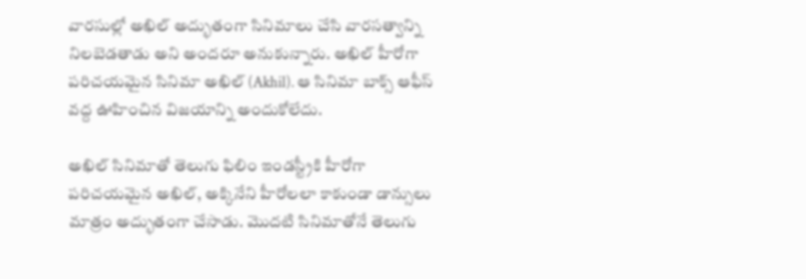వారసుల్లో అఖిల్ అద్భుతంగా సినిమాలు చేసి వారసత్వాన్ని నిలబెడతాడు అని అందరూ అనుకున్నారు. అఖిల్ హీరోగా పరిచయమైన సినిమా అఖిల్ (Akhil). ఆ సినిమా బాక్స్ ఆఫీస్ వద్ద ఊహించిన విజయాన్ని అందుకోలేదు.

అఖిల్ సినిమాతో తెలుగు ఫిలిం ఇండస్ట్రీకి హీరోగా పరిచయమైన అఖిల్, అక్కినేని హీరోలలా కాకుండా డాన్సులు మాత్రం అద్భుతంగా చేసాడు. మొదటి సినిమాతోనే తెలుగు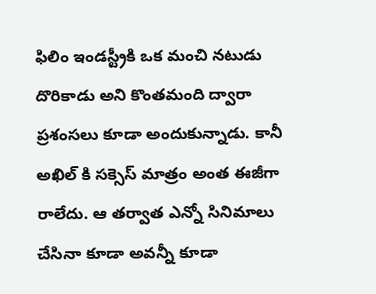ఫిలిం ఇండస్ట్రీకి ఒక మంచి నటుడు దొరికాడు అని కొంతమంది ద్వారా ప్రశంసలు కూడా అందుకున్నాడు. కానీ అఖిల్ కి సక్సెస్ మాత్రం అంత ఈజీగా రాలేదు. ఆ తర్వాత ఎన్నో సినిమాలు చేసినా కూడా అవన్నీ కూడా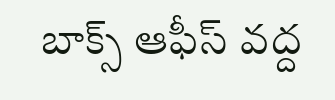బాక్స్ ఆఫీస్ వద్ద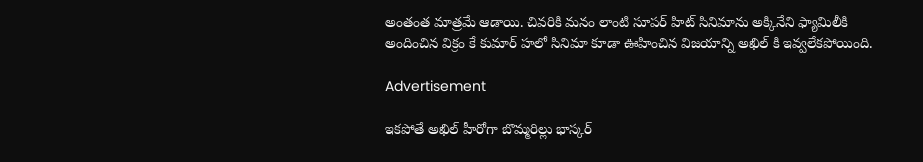అంతంత మాత్రమే ఆడాయి. చివరికి మనం లాంటి సూపర్ హిట్ సినిమాను అక్కినేని ఫ్యామిలీకి అందించిన విక్రం కే కుమార్ హలో సినిమా కూడా ఊహించిన విజయాన్ని అఖిల్ కి ఇవ్వలేకపోయింది.

Advertisement

ఇకపోతే అఖిల్ హీరోగా బొమ్మరిల్లు భాస్కర్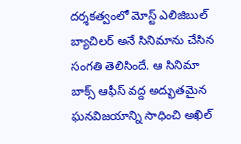దర్శకత్వంలో మోస్ట్ ఎలిజిబుల్ బ్యాచిలర్ అనే సినిమాను చేసిన సంగతి తెలిసిందే. ఆ సినిమా బాక్స్ ఆఫీస్ వద్ద అద్భుతమైన ఘనవిజయాన్ని సాధించి అఖిల్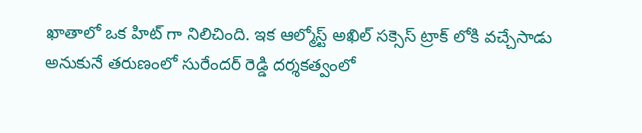ఖాతాలో ఒక హిట్ గా నిలిచింది. ఇక ఆల్మోస్ట్ అఖిల్ సక్సెస్ ట్రాక్ లోకి వచ్చేసాడు అనుకునే తరుణంలో సురేందర్ రెడ్డి దర్శకత్వంలో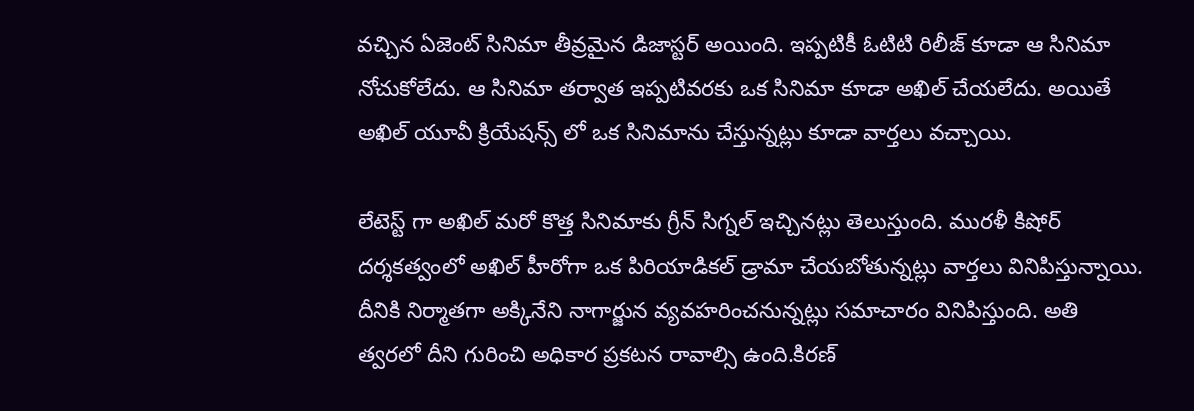వచ్చిన ఏజెంట్ సినిమా తీవ్రమైన డిజాస్టర్ అయింది. ఇప్పటికీ ఓటిటి రిలీజ్ కూడా ఆ సినిమా నోచుకోలేదు. ఆ సినిమా తర్వాత ఇప్పటివరకు ఒక సినిమా కూడా అఖిల్ చేయలేదు. అయితే అఖిల్ యూవీ క్రియేషన్స్ లో ఒక సినిమాను చేస్తున్నట్లు కూడా వార్తలు వచ్చాయి.

లేటెస్ట్ గా అఖిల్ మరో కొత్త సినిమాకు గ్రీన్ సిగ్నల్ ఇచ్చినట్లు తెలుస్తుంది. మురళీ కిషోర్ దర్శకత్వంలో అఖిల్ హీరోగా ఒక పిరియాడికల్ డ్రామా చేయబోతున్నట్లు వార్తలు వినిపిస్తున్నాయి. దీనికి నిర్మాతగా అక్కినేని నాగార్జున వ్యవహరించనున్నట్లు సమాచారం వినిపిస్తుంది. అతి త్వరలో దీని గురించి అధికార ప్రకటన రావాల్సి ఉంది.కిరణ్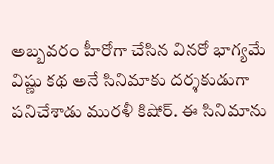అబ్బవరం హీరోగా చేసిన వినరో భాగ్యమే విష్ణు కథ అనే సినిమాకు దర్శకుడుగా పనిచేశాడు మురళీ కిషోర్. ఈ సినిమాను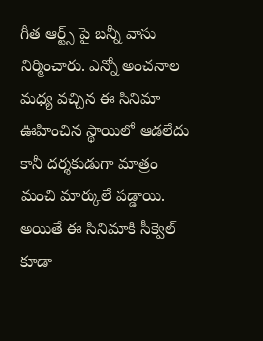గీత ఆర్ట్స్ పై బన్నీ వాసు నిర్మించారు. ఎన్నో అంచనాల మధ్య వచ్చిన ఈ సినిమా ఊహించిన స్థాయిలో ఆడలేదు కానీ దర్శకుడుగా మాత్రం మంచి మార్కులే పడ్డాయి. అయితే ఈ సినిమాకి సీక్వెల్ కూడా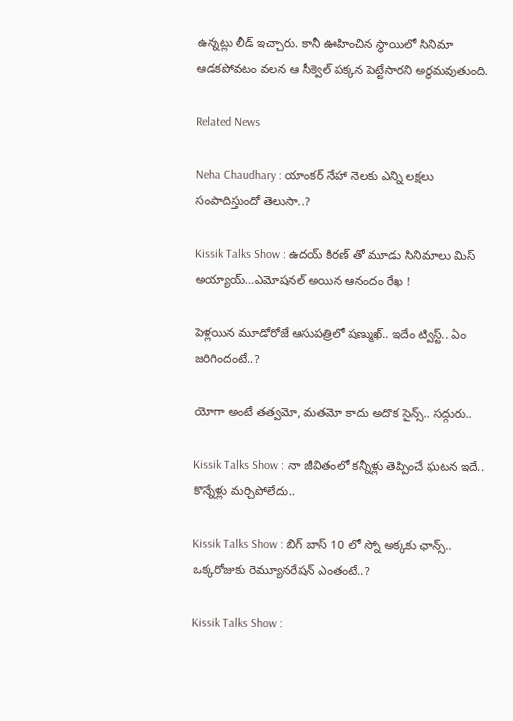ఉన్నట్లు లీడ్ ఇచ్చారు. కానీ ఊహించిన స్థాయిలో సినిమా ఆడకపోవటం వలన ఆ సీక్వెల్ పక్కన పెట్టేసారని అర్థమవుతుంది.

Related News

Neha Chaudhary : యాంకర్ నేహా నెలకు ఎన్ని లక్షలు సంపాదిస్తుందో తెలుసా..?

Kissik Talks Show : ఉదయ్ కిరణ్ తో మూడు సినిమాలు మిస్ అయ్యాయ్…ఎమోషనల్ అయిన ఆనందం రేఖ !

పెళ్లయిన మూడోరోజే ఆసుపత్రిలో షణ్ముఖ్.. ఇదేం ట్విస్ట్.. ఏం జరిగిందంటే..?

యోగా అంటే తత్వమో, మతమో కాదు అదొక సైన్స్.. సద్గురు..

Kissik Talks Show : నా జీవితంలో కన్నీళ్లు తెప్పించే ఘటన ఇదే.. కొన్నేళ్లు మర్చిపోలేదు..

Kissik Talks Show : బిగ్ బాస్ 10 లో స్నో అక్కకు ఛాన్స్.. ఒక్కరోజుకు రెమ్యూనరేషన్ ఎంతంటే..?

Kissik Talks Show :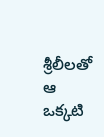శ్రీలీలతో ఆ ఒక్కటి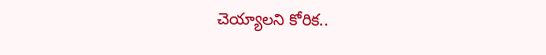చెయ్యాలని కోరిక..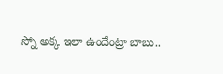స్నో అక్క ఇలా ఉందేంట్రా బాబు..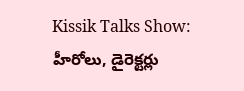Kissik Talks Show: హీరోలు, డైరెక్టర్లు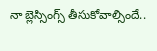నా బ్లెస్సింగ్స్ తీసుకోవాల్సిందే..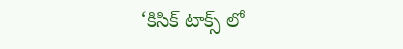‘కిసిక్ టాక్స్ లో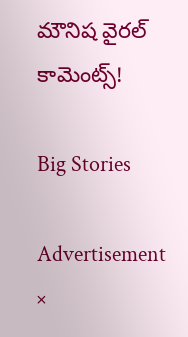మౌనిష వైరల్ కామెంట్స్!

Big Stories

Advertisement
×